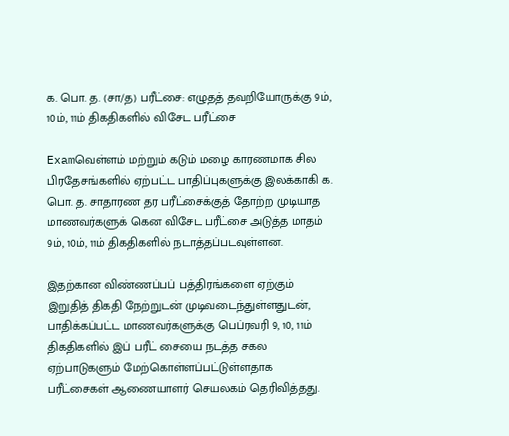க. பொ. த. (சா/த) பரீட்சை: எழுதத் தவறியோருக்கு 9ம், 10ம், 11ம் திகதிகளில் விசேட பரீட்சை

Examவெள்ளம் மற்றும் கடும் மழை காரணமாக சில பிரதேசங்களில் ஏற்பட்ட பாதிப்புகளுக்கு இலக்காகி க. பொ. த. சாதாரண தர பரீட்சைக்குத் தோற்ற முடியாத மாணவர்களுக் கென விசேட பரீட்சை அடுத்த மாதம் 9ம், 10ம், 11ம் திகதிகளில் நடாத்தப்படவுள்ளன.

இதற்கான விண்ணப்பப் பத்திரங்களை ஏற்கும் இறுதித் திகதி நேற்றுடன் முடிவடைந்துள்ளதுடன், பாதிக்கப்பட்ட மாணவர்களுக்கு பெப்ரவரி 9, 10, 11ம் திகதிகளில் இப் பரீட் சையை நடத்த சகல ஏற்பாடுகளும் மேற்கொள்ளப்பட்டுள்ளதாக பரீட்சைகள் ஆணையாளர் செயலகம் தெரிவித்தது.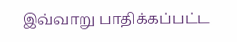இவ்வாறு பாதிக்கப்பட்ட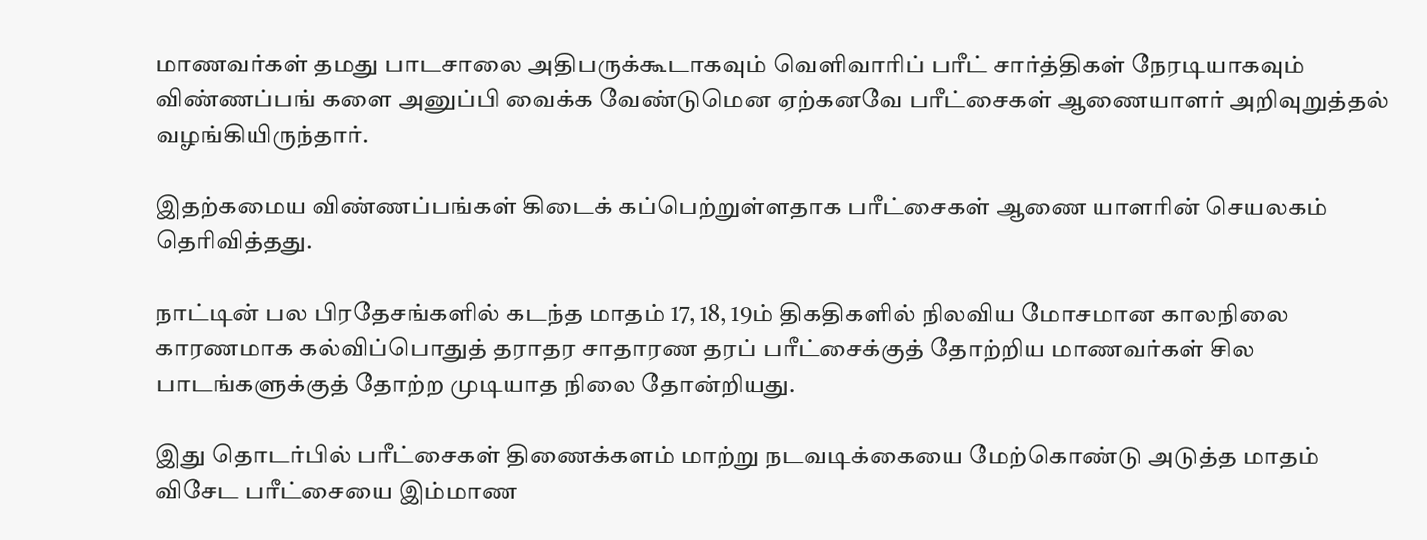மாணவர்கள் தமது பாடசாலை அதிபருக்கூடாகவும் வெளிவாரிப் பரீட் சார்த்திகள் நேரடியாகவும் விண்ணப்பங் களை அனுப்பி வைக்க வேண்டுமென ஏற்கனவே பரீட்சைகள் ஆணையாளர் அறிவுறுத்தல் வழங்கியிருந்தார்.

இதற்கமைய விண்ணப்பங்கள் கிடைக் கப்பெற்றுள்ளதாக பரீட்சைகள் ஆணை யாளரின் செயலகம் தெரிவித்தது.

நாட்டின் பல பிரதேசங்களில் கடந்த மாதம் 17, 18, 19ம் திகதிகளில் நிலவிய மோசமான காலநிலை காரணமாக கல்விப்பொதுத் தராதர சாதாரண தரப் பரீட்சைக்குத் தோற்றிய மாணவர்கள் சில பாடங்களுக்குத் தோற்ற முடியாத நிலை தோன்றியது.

இது தொடர்பில் பரீட்சைகள் திணைக்களம் மாற்று நடவடிக்கையை மேற்கொண்டு அடுத்த மாதம் விசேட பரீட்சையை இம்மாண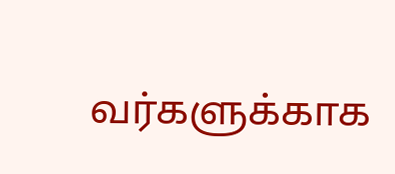வர்களுக்காக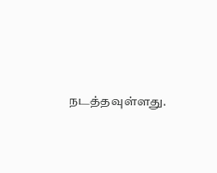நடத்தவுள்ளது.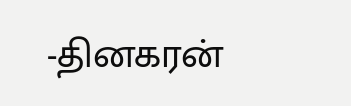-தினகரன்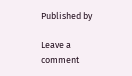Published by

Leave a comment